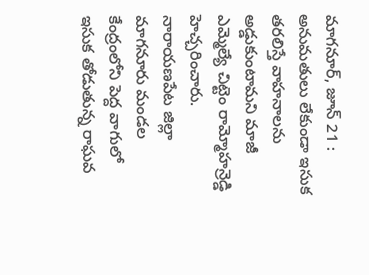మాగనూర్, జూన్ 21 : అనుమతులు లేకుండా ఇసుక తరలిస్తే వాహనాలను అడ్డుకుంటామని మాజీ ఎమ్మెల్యే చిట్టెం రామ్మోహన్రెడ్డి హెచ్చరించారు. నారాయణపేట జిల్లా మాగనూరు మండల కేంద్రంలోని పెద్ద వాగులో ఇసుక తోడుతున్న రాఘవ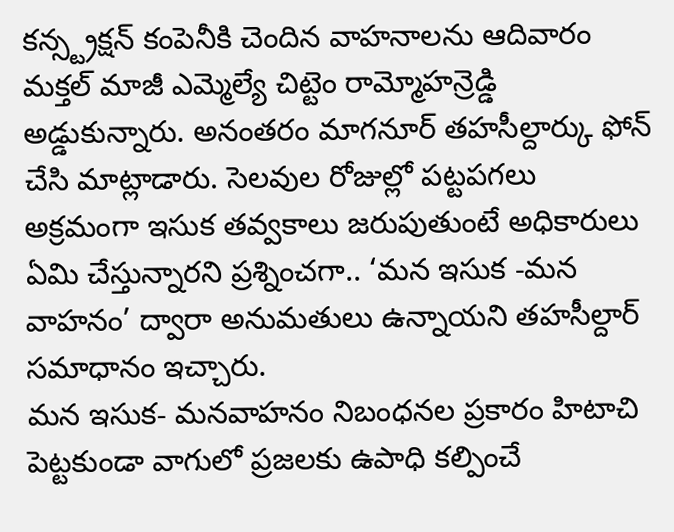కన్స్ట్రక్షన్ కంపెనీకి చెందిన వాహనాలను ఆదివారం మక్తల్ మాజీ ఎమ్మెల్యే చిట్టెం రామ్మోహన్రెడ్డి అడ్డుకున్నారు. అనంతరం మాగనూర్ తహసీల్దార్కు ఫోన్ చేసి మాట్లాడారు. సెలవుల రోజుల్లో పట్టపగలు అక్రమంగా ఇసుక తవ్వకాలు జరుపుతుంటే అధికారులు ఏమి చేస్తున్నారని ప్రశ్నించగా.. ‘మన ఇసుక -మన వాహనం’ ద్వారా అనుమతులు ఉన్నాయని తహసీల్దార్ సమాధానం ఇచ్చారు.
మన ఇసుక- మనవాహనం నిబంధనల ప్రకారం హిటాచి పెట్టకుండా వాగులో ప్రజలకు ఉపాధి కల్పించే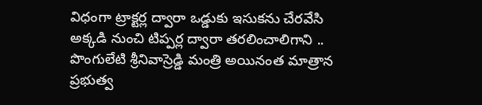విధంగా ట్రాక్టర్ల ద్వారా ఒడ్డుకు ఇసుకను చేరవేసి అక్కడి నుంచి టిప్పర్ల ద్వారా తరలించాలిగాని .. పొంగులేటి శ్రీనివాస్రెడ్డి మంత్రి అయినంత మాత్రాన ప్రభుత్వ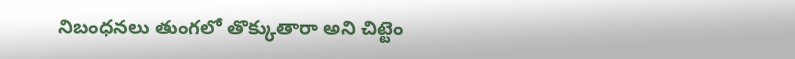నిబంధనలు తుంగలో తొక్కుతారా అని చిట్టెం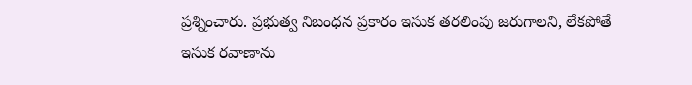ప్రశ్నించారు. ప్రభుత్వ నిబంధన ప్రకారం ఇసుక తరలింపు జరుగాలని, లేకపోతే ఇసుక రవాణాను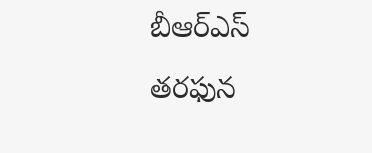బీఆర్ఎస్ తరఫున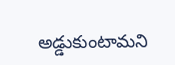అడ్డుకుంటామని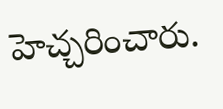హెచ్చరించారు.